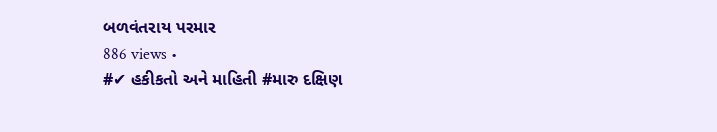બળવંતરાય પરમાર
886 views •
#✔ હકીકતો અને માહિતી #મારુ દક્ષિણ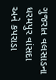ગુજરાત વલસાડના ધરમપુર વાંસદા અને કપરાડા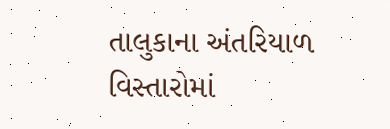તાલુકાના અંતરિયાળ વિસ્તારોમાં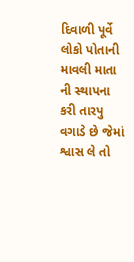દિવાળી પૂર્વે લોકો પોતાની માવલી માતા ની સ્થાપના કરી તારપુ વગાડે છે જેમાં શ્વાસ લે તો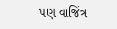પણ વાજિંત્ર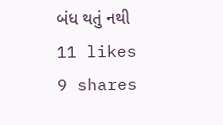બંધ થતું નથી
11 likes
9 shares